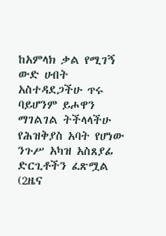ከአምላክ ቃል የሚገኝ ውድ ሀብት
አስተዳደጋችሁ ጥሩ ባይሆንም ይሖዋን ማገልገል ትችላላችሁ
የሕዝቅያስ አባት የሆነው ንጉሥ አካዝ አስጸያፊ ድርጊቶችን ፈጽሟል (2ዜና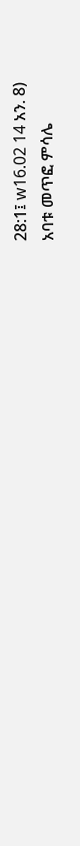28:1፤ w16.02 14 አን. 8)
አባቱ መጥፎ ምሳሌ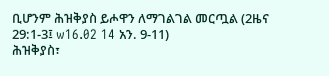ቢሆንም ሕዝቅያስ ይሖዋን ለማገልገል መርጧል (2ዜና 29:1-3፤ w16.02 14 አን. 9-11)
ሕዝቅያስ፣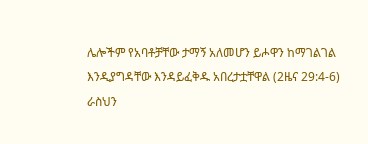ሌሎችም የአባቶቻቸው ታማኝ አለመሆን ይሖዋን ከማገልገል እንዲያግዳቸው እንዳይፈቅዱ አበረታቷቸዋል (2ዜና 29:4-6)
ራስህን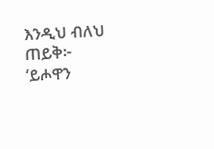እንዲህ ብለህ ጠይቅ፦ ‘ይሖዋን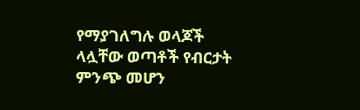የማያገለግሉ ወላጆች ላሏቸው ወጣቶች የብርታት ምንጭ መሆን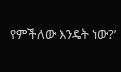የምችለው እንዴት ነው?’